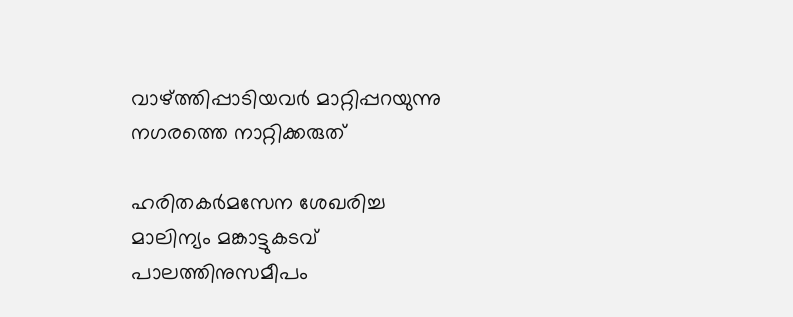വാഴ്ത്തിപ്പാടിയവർ മാറ്റിപ്പറയുന്നു
നഗരത്തെ നാറ്റിക്കരുത്

ഹരിതകർമസേന ശേഖരിച്ച മാലിന്യം മങ്കാട്ടുകടവ് പാലത്തിനുസമീപം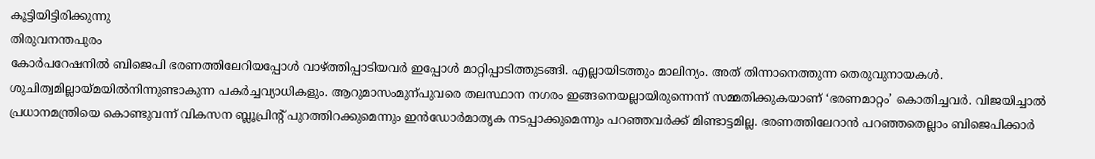കൂട്ടിയിട്ടിരിക്കുന്നു
തിരുവനന്തപുരം
കോർപറേഷനിൽ ബിജെപി ഭരണത്തിലേറിയപ്പോൾ വാഴ്ത്തിപ്പാടിയവർ ഇപ്പോൾ മാറ്റിപ്പാടിത്തുടങ്ങി. എല്ലായിടത്തും മാലിന്യം. അത് തിന്നാനെത്തുന്ന തെരുവുനായകൾ. ശുചിത്വമില്ലായ്മയിൽനിന്നുണ്ടാകുന്ന പകർച്ചവ്യാധികളും. ആറുമാസംമുന്പുവരെ തലസ്ഥാന നഗരം ഇങ്ങനെയല്ലായിരുന്നെന്ന് സമ്മതിക്കുകയാണ് ‘ഭരണമാറ്റം’ കൊതിച്ചവർ. വിജയിച്ചാൽ പ്രധാനമന്ത്രിയെ കൊണ്ടുവന്ന് വികസന ബ്ലൂപ്രിന്റ് പുറത്തിറക്കുമെന്നും ഇൻഡോർമാതൃക നടപ്പാക്കുമെന്നും പറഞ്ഞവർക്ക് മിണ്ടാട്ടമില്ല. ഭരണത്തിലേറാൻ പറഞ്ഞതെല്ലാം ബിജെപിക്കാർ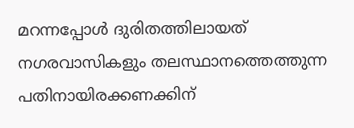മറന്നപ്പോൾ ദുരിതത്തിലായത് നഗരവാസികളും തലസ്ഥാനത്തെത്തുന്ന പതിനായിരക്കണക്കിന്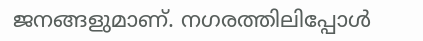ജനങ്ങളുമാണ്. നഗരത്തിലിപ്പോൾ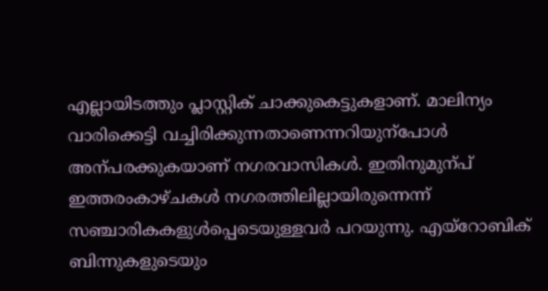എല്ലായിടത്തും പ്ലാസ്റ്റിക് ചാക്കുകെട്ടുകളാണ്. മാലിന്യം വാരിക്കെട്ടി വച്ചിരിക്കുന്നതാണെന്നറിയുന്പോൾ അന്പരക്കുകയാണ് നഗരവാസികൾ. ഇതിനുമുന്പ് ഇത്തരംകാഴ്ചകൾ നഗരത്തിലില്ലായിരുന്നെന്ന് സഞ്ചാരികകളുൾപ്പെടെയുള്ളവർ പറയുന്നു. എയ്റോബിക് ബിന്നുകളുടെയും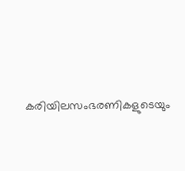കരിയിലസംഭരണികളുടെയും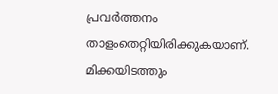പ്രവർത്തനം താളംതെറ്റിയിരിക്കുകയാണ്. മിക്കയിടത്തും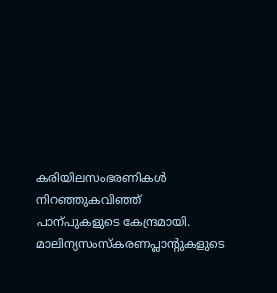കരിയിലസംഭരണികൾ നിറഞ്ഞുകവിഞ്ഞ് പാന്പുകളുടെ കേന്ദ്രമായി. മാലിന്യസംസ്കരണപ്ലാന്റുകളുടെ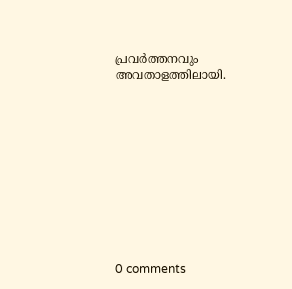പ്രവർത്തനവും അവതാളത്തിലായി.











0 comments